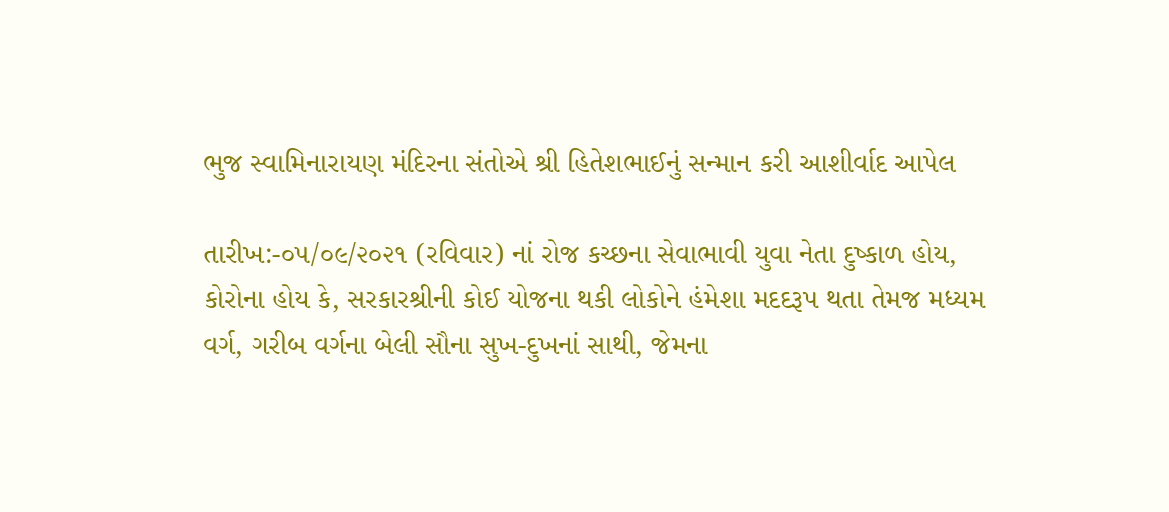ભુજ સ્વામિનારાયણ મંદિરના સંતોએ શ્રી હિતેશભાઈનું સન્માન કરી આશીર્વાદ આપેલ

તારીખ:-૦૫/૦૯/૨૦૨૧ (રવિવાર) નાં રોજ કચ્છના સેવાભાવી યુવા નેતા દુષ્કાળ હોય, કોરોના હોય કે, સરકારશ્રીની કોઈ યોજના થકી લોકોને હંમેશા મદદરૂપ થતા તેમજ મધ્યમ વર્ગ, ગરીબ વર્ગના બેલી સૌના સુખ-દુખનાં સાથી, જેમના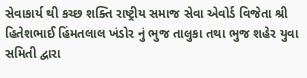સેવાકાર્ય થી કચ્છ શક્તિ રાષ્ટ્રીય સમાજ સેવા એવોર્ડ વિજેતા શ્રી હિતેશભાઈ હિંમતલાલ ખંડોર નું ભુજ તાલુકા તથા ભુજ શહેર યુવા સમિતી દ્વારા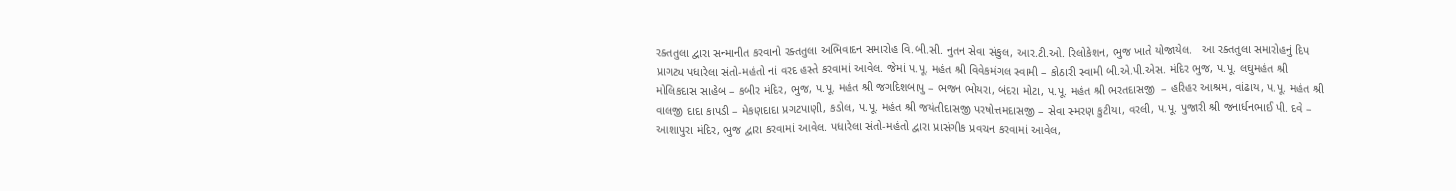રક્તતુલા દ્વારા સન્માનીત કરવાનો રક્તતુલા અભિવાદન સમારોહ વિ.બી.સી. નુતન સેવા સંકુલ, આર.ટી.ઓ. રિલોકેશન, ભુજ ખાતે યોજાયેલ.   આ રક્તતુલા સમારોહનું દિપ પ્રાગટ્ય પધારેલા સંતો-મહંતો નાં વરદ હસ્તે કરવામાં આવેલ. જેમાં પ.પૂ. મહંત શ્રી વિવેકમંગલ સ્વામી – કોઠારી સ્વામી બી.એ.પી.એસ. મંદિર ભુજ, પ.પૂ. લઘુમહંત શ્રી મોલિકદાસ સાહેબ – કબીર મંદિર, ભુજ, પ.પૂ. મહંત શ્રી જગદિશબાપુ – ભજન ભોયરા, બંદરા મોટા, પ.પૂ. મહંત શ્રી ભરતદાસજી  – હરિહર આશ્રમ, વાંઢાય, પ.પૂ. મહંત શ્રી વાલજી દાદા કાપડી – મેકણદાદા પ્રગટપાણી, કડોલ, પ.પૂ. મહંત શ્રી જયંતીદાસજી પરષોત્તમદાસજી – સેવા સ્મરણ કુટીયા, વરલી, પ.પૂ. પુજારી શ્રી જનાર્ધનભાઈ પી. દવે – આશાપુરા મંદિર, ભુજ દ્વારા કરવામાં આવેલ. પધારેલા સંતો-મહંતો દ્વારા પ્રાસંગીક પ્રવચન કરવામાં આવેલ,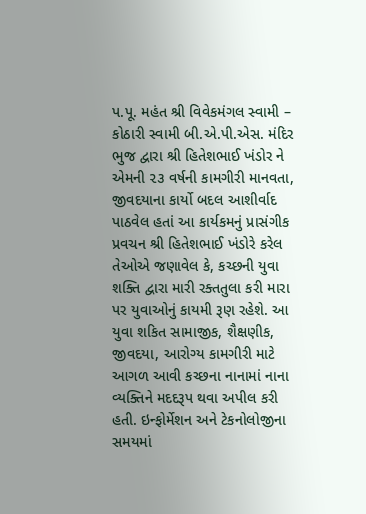પ.પૂ. મહંત શ્રી વિવેકમંગલ સ્વામી – કોઠારી સ્વામી બી.એ.પી.એસ. મંદિર ભુજ દ્વારા શ્રી હિતેશભાઈ ખંડોર ને એમની ૨૩ વર્ષની કામગીરી માનવતા, જીવદયાના કાર્યો બદલ આશીર્વાદ પાઠવેલ હતાં આ કાર્યકમનું પ્રાસંગીક પ્રવચન શ્રી હિતેશભાઈ ખંડોરે કરેલ તેઓએ જણાવેલ કે, કચ્છની યુવા શક્તિ દ્વારા મારી રક્તતુલા કરી મારા પર યુવાઓનું કાયમી રૂણ રહેશે. આ યુવા શકિત સામાજીક, શૈક્ષણીક, જીવદયા, આરોગ્ય કામગીરી માટે આગળ આવી કચ્છના નાનામાં નાના વ્યક્તિને મદદરૂપ થવા અપીલ કરી હતી. ઇન્ફોર્મેશન અને ટેકનોલોજીના સમયમાં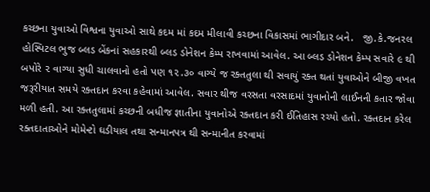કચ્છના યુવાઓ વિશ્વના યુવાઓ સાથે કદમ માં કદમ મીલાવી કચ્છના વિકાસમાં ભાગીદાર બને.   જી.કે.જનરલ હોસ્પિટલ ભુજ બ્લડ બેંકનાં સહકારથી બ્લડ ડોનેશન કેમ્પ રાખવામાં આવેલ. આ બ્લડ ડોનેશન કેમ્પ સવારે ૯ થી બપોરે ૨ વાગ્યા સુધી ચાલવાનો હતો પણ ૧૨.૩૦ વાગ્યે જ રક્તતુલા થી સવાયું રક્ત થતાં યુવાઓને બીજી વખત જરૂરીયાત સમયે રક્તદાન કરવા કહેવામાં આવેલ. સવાર થીજ વરસતા વરસાદમાં યુવાનોની લાઈનની કતાર જોવા મળી હતી. આ રક્તતુલામાં કચ્છની બધીજ જ્ઞાતીના યુવાનોએ રક્તદાન કરી ઈતિહાસ રચ્યો હતો. રક્તદાન કરેલ રક્તદાતાઓને મોમેન્ટો ઘડીયાલ તથા સન્માનપત્ર થી સન્માનીત કરવામાં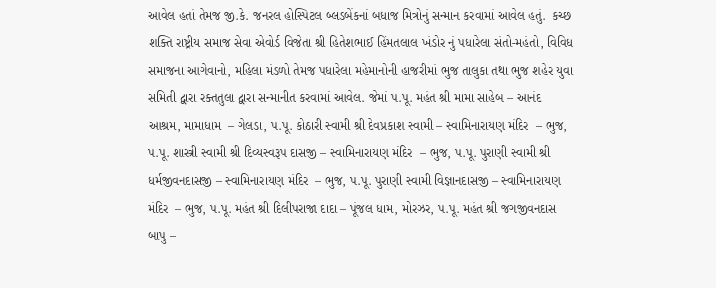આવેલ હતાં તેમજ જી.કે. જનરલ હોસ્પિટલ બ્લડબેંકનાં બધાજ મિત્રોનું સન્માન કરવામાં આવેલ હતું.  કચ્છ શક્તિ રાષ્ટ્રીય સમાજ સેવા એવોર્ડ વિજેતા શ્રી હિતેશભાઈ હિંમતલાલ ખંડોર નું પધારેલા સંતો-મહંતો, વિવિધ સમાજના આગેવાનો, મહિલા મંડળો તેમજ પધારેલા મહેમાનોની હાજરીમાં ભુજ તાલુકા તથા ભુજ શહેર યુવા સમિતી દ્વારા રક્તતુલા દ્વારા સન્માનીત કરવામાં આવેલ. જેમાં પ.પૂ. મહંત શ્રી મામા સાહેબ – આનંદ આશ્રમ, મામાધામ  – ગેલડા, પ.પૂ. કોઠારી સ્વામી શ્રી દેવપ્રકાશ સ્વામી – સ્વામિનારાયણ મંદિર  – ભુજ, પ.પૂ. શાસ્ત્રી સ્વામી શ્રી દિવ્યસ્વરૂપ દાસજી – સ્વામિનારાયણ મંદિર  – ભુજ, પ.પૂ. પુરાણી સ્વામી શ્રી ધર્મજીવનદાસજી – સ્વામિનારાયણ મંદિર  – ભુજ, પ.પૂ. પુરાણી સ્વામી વિજ્ઞાનદાસજી – સ્વામિનારાયણ મંદિર  – ભુજ, પ.પૂ. મહંત શ્રી દિલીપરાજા દાદા – પૂંજલ ધામ, મોરઝર, પ.પૂ. મહંત શ્રી જગજીવનદાસ બાપુ –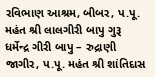રવિભાણ આશ્રમ, બીબર, પ.પૂ. મહંત શ્રી લાલગીરી બાપુ ગુરૂ ધર્મેન્દ્ર ગીરી બાપુ – રુદ્રાણી જાગીર, પ.પૂ. મહંત શ્રી શાંતિદાસ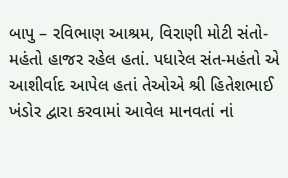બાપુ – રવિભાણ આશ્રમ, વિરાણી મોટી સંતો-મહંતો હાજર રહેલ હતાં. પધારેલ સંત-મહંતો એ આશીર્વાદ આપેલ હતાં તેઓએ શ્રી હિતેશભાઈ ખંડોર દ્વારા કરવામાં આવેલ માનવતાં નાં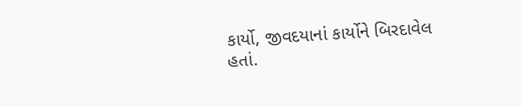કાર્યો, જીવદયાનાં કાર્યોને બિરદાવેલ હતાં.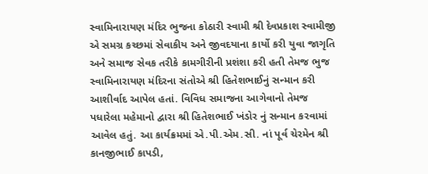સ્વામિનારાયણ મંદિર ભુજના કોઠારી સ્વામી શ્રી દેવપ્રકાશ સ્વામીજી એ સમગ્ર કચ્છમાં સેવાકીય અને જીવદયાના કાર્યો કરી યુવા જાગૃતિ અને સમાજ સેવક તરીકે કામગીરીની પ્રશંશા કરી હતી તેમજ ભુજ સ્વામિનારાયણ મંદિરના સંતોએ શ્રી હિતેશભાઈનું સન્માન કરી આશીર્વાદ આપેલ હતાં. વિવિધ સમાજના આગેવાનો તેમજ પધારેલા મહેમાનો દ્વારા શ્રી હિતેશભાઈ ખંડોર નું સન્માન કરવામાં આવેલ હતું. આ કાર્યક્રમમાં એ.પી.એમ.સી. નાં પૂર્વ ચેરમેન શ્રી કાનજીભાઈ કાપડી,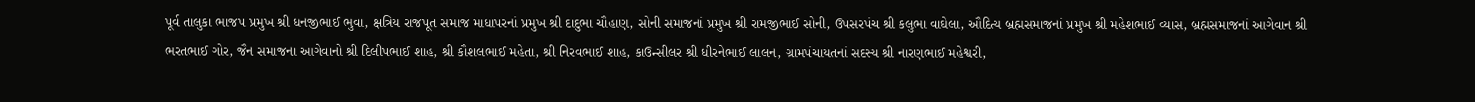પૂર્વ તાલુકા ભાજપ પ્રમુખ શ્રી ધનજીભાઈ ભુવા, ક્ષત્રિય રાજપૂત સમાજ માધાપરનાં પ્રમુખ શ્રી દાદુભા ચૌહાણ, સોની સમાજનાં પ્રમુખ શ્રી રામજીભાઈ સોની, ઉપસરપંચ શ્રી કલુભા વાઘેલા, ઔદિત્ય બ્રહ્મસમાજનાં પ્રમુખ શ્રી મહેશભાઈ વ્યાસ, બ્રહ્મસમાજનાં આગેવાન શ્રી ભરતભાઈ ગોર, જૈન સમાજના આગેવાનો શ્રી દિલીપભાઈ શાહ, શ્રી કૌશલભાઈ મહેતા, શ્રી નિરવભાઈ શાહ, કાઉન્સીલર શ્રી ધીરનેભાઈ લાલન, ગ્રામપંચાયતનાં સદસ્ય શ્રી નારણભાઈ મહેશ્વરી,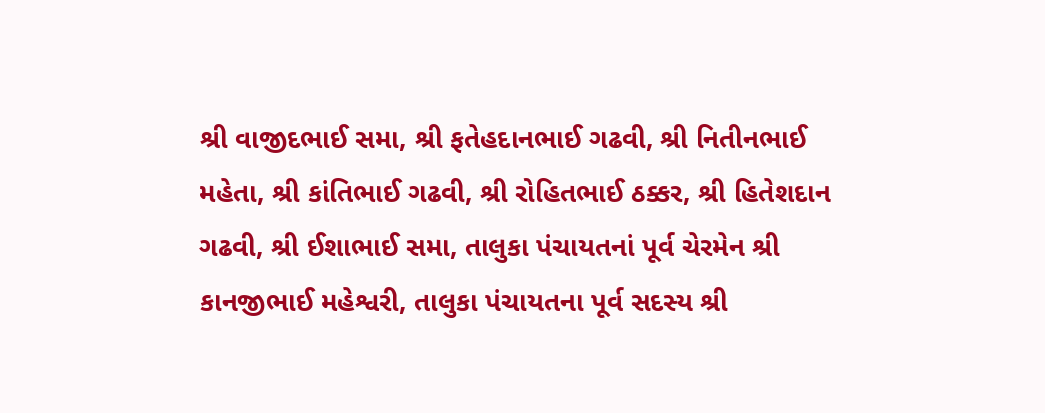શ્રી વાજીદભાઈ સમા, શ્રી ફતેહદાનભાઈ ગઢવી, શ્રી નિતીનભાઈ મહેતા, શ્રી કાંતિભાઈ ગઢવી, શ્રી રોહિતભાઈ ઠક્કર, શ્રી હિતેશદાન ગઢવી, શ્રી ઈશાભાઈ સમા, તાલુકા પંચાયતનાં પૂર્વ ચેરમેન શ્રી કાનજીભાઈ મહેશ્વરી, તાલુકા પંચાયતના પૂર્વ સદસ્ય શ્રી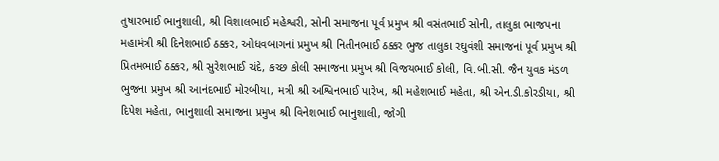તુષારભાઈ ભાનુશાલી, શ્રી વિશાલભાઈ મહેશ્વરી, સોની સમાજના પૂર્વ પ્રમુખ શ્રી વસંતભાઈ સોની, તાલુકા ભાજપના મહામંત્રી શ્રી દિનેશભાઈ ઠક્કર, ઓધવબાગનાં પ્રમુખ શ્રી નિતીનભાઈ ઠક્કર ભુજ તાલુકા રઘુવંશી સમાજનાં પૂર્વ પ્રમુખ શ્રી પ્રિતમભાઈ ઠક્કર, શ્રી સુરેશભાઈ ચંદે, કચ્છ કોલી સમાજના પ્રમુખ શ્રી વિજયભાઈ કોલી, વિ.બી.સી. જૈન યુવક મંડળ ભુજના પ્રમુખ શ્રી આનંદભાઈ મોરબીયા, મત્રી શ્રી અશ્વિનભાઈ પારેખ, શ્રી મહેશભાઈ મહેતા, શ્રી એન.ડી.કોરડીયા, શ્રી દિપેશ મહેતા, ભાનુશાલી સમાજના પ્રમુખ શ્રી વિનેશભાઈ ભાનુશાલી, જોગી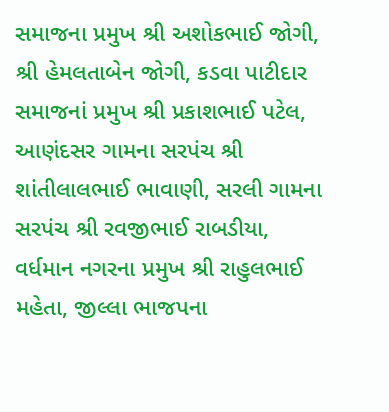સમાજના પ્રમુખ શ્રી અશોકભાઈ જોગી, શ્રી હેમલતાબેન જોગી, કડવા પાટીદાર સમાજનાં પ્રમુખ શ્રી પ્રકાશભાઈ પટેલ, આણંદસર ગામના સરપંચ શ્રી શાંતીલાલભાઈ ભાવાણી, સરલી ગામના સરપંચ શ્રી રવજીભાઈ રાબડીયા, વર્ધમાન નગરના પ્રમુખ શ્રી રાહુલભાઈ મહેતા, જીલ્લા ભાજપના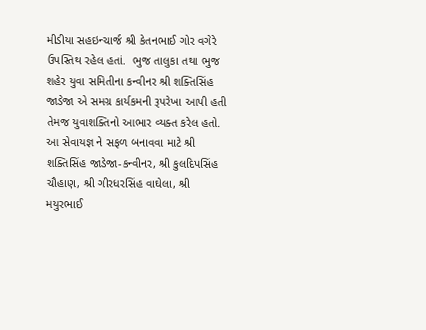મીડીયા સહઇન્ચાર્જ શ્રી કેતનભાઈ ગોર વગેરે ઉપસ્તિથ રહેલ હતાં.  ભુજ તાલુકા તથા ભુજ શહેર યુવા સમિતીના કન્વીનર શ્રી શક્તિસિંહ જાડેજા એ સમગ્ર કાર્યકમની રૂપરેખા આપી હતી તેમજ યુવાશક્તિનો આભાર વ્યક્ત કરેલ હતો. આ સેવાયજ્ઞ ને સફળ બનાવવા માટે શ્રી શક્તિસિંહ જાડેજા-કન્વીનર, શ્રી કુલદિપસિંહ ચૌહાણ, શ્રી ગીરધરસિંહ વાઘેલા, શ્રી મયુરભાઈ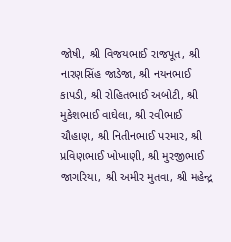જોષી, શ્રી વિજયભાઈ રાજપૂત, શ્રી નારણસિંહ જાડેજા, શ્રી નયનભાઈ કાપડી, શ્રી રોહિતભાઈ અબોટી, શ્રી મુકેશભાઈ વાઘેલા, શ્રી રવીભાઈ ચૌહાણ, શ્રી નિતીનભાઈ પરમાર, શ્રી પ્રવિણભાઈ ખોખાણી, શ્રી મુરજીભાઈ જાગરિયા, શ્રી અમીર મુતવા, શ્રી મહેન્દ્ર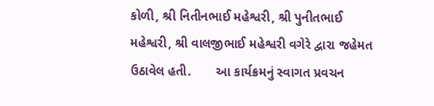કોળી, શ્રી નિતીનભાઈ મહેશ્વરી, શ્રી પુનીતભાઈ મહેશ્વરી, શ્રી વાલજીભાઈ મહેશ્વરી વગેરે દ્વારા જહેમત ઉઠાવેલ હતી.       આ કાર્યક્રમનું સ્વાગત પ્રવચન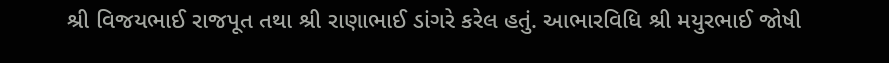શ્રી વિજયભાઈ રાજપૂત તથા શ્રી રાણાભાઈ ડાંગરે કરેલ હતું. આભારવિધિ શ્રી મયુરભાઈ જોષી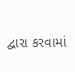દ્વારા કરવામાં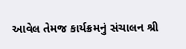આવેલ તેમજ કાર્યક્રમનું સંચાલન શ્રી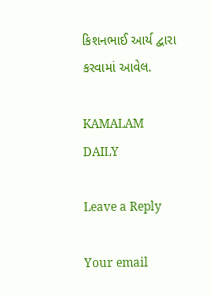કિશનભાઈ આર્ય દ્વારા કરવામાં આવેલ.

KAMALAM DAILY

Leave a Reply

Your email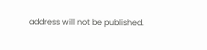address will not be published.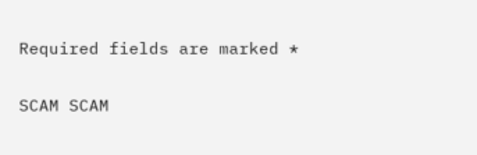Required fields are marked *

SCAM SCAM